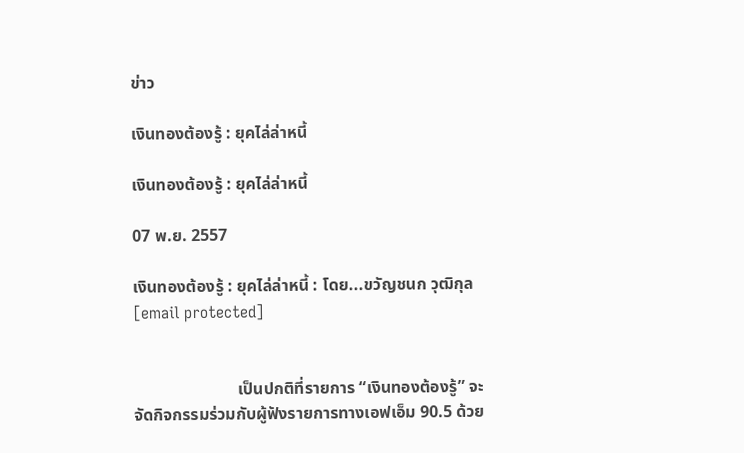ข่าว

เงินทองต้องรู้ : ยุคไล่ล่าหนี้

เงินทองต้องรู้ : ยุคไล่ล่าหนี้

07 พ.ย. 2557

เงินทองต้องรู้ : ยุคไล่ล่าหนี้ : โดย...ขวัญชนก วุฒิกุล [email protected]


                         เป็นปกติที่รายการ “เงินทองต้องรู้” จะจัดกิจกรรมร่วมกับผู้ฟังรายการทางเอฟเอ็ม 90.5 ด้วย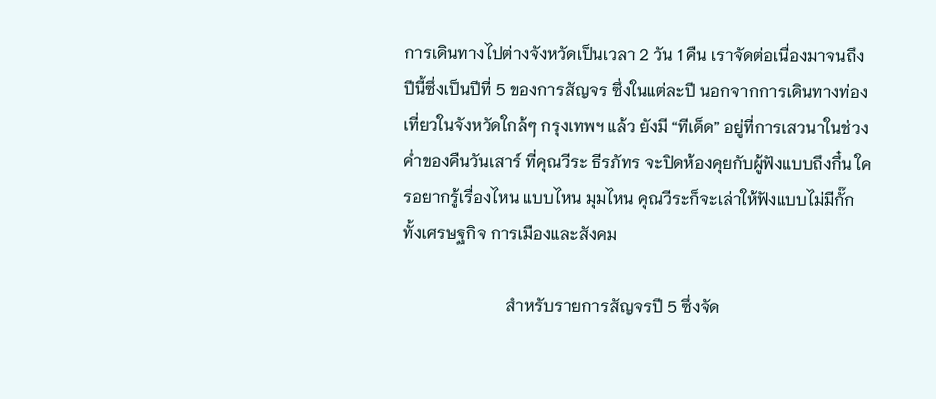การเดินทางไปต่างจังหวัดเป็นเวลา 2 วัน 1 คืน เราจัดต่อเนื่องมาจนถึงปีนี้ซึ่งเป็นปีที่ 5 ของการสัญจร ซึ่งในแต่ละปี นอกจากการเดินทางท่องเที่ยวในจังหวัดใกล้ๆ กรุงเทพฯ แล้ว ยังมี “ทีเด็ด” อยู่ที่การเสวนาในช่วงค่ำของคืนวันเสาร์ ที่คุณวีระ ธีรภัทร จะปิดห้องคุยกับผู้ฟังแบบถึงกึ๋น ใครอยากรู้เรื่องไหน แบบไหน มุมไหน คุณวีระก็จะเล่าให้ฟังแบบไม่มีกั๊ก ทั้งเศรษฐกิจ การเมืองและสังคม

                         สำหรับรายการสัญจรปี 5 ซึ่งจัด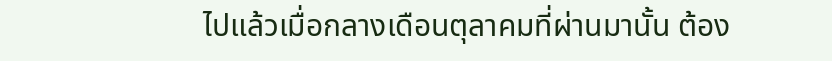ไปแล้วเมื่อกลางเดือนตุลาคมที่ผ่านมานั้น ต้อง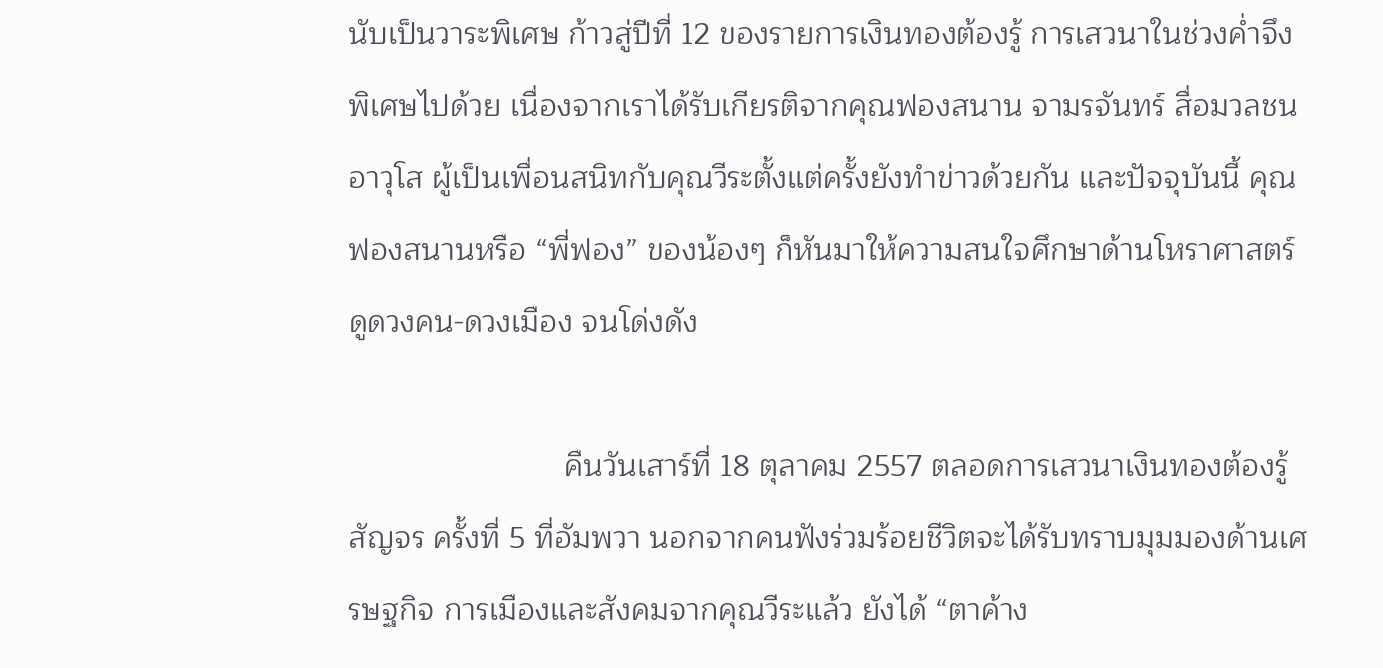นับเป็นวาระพิเศษ ก้าวสู่ปีที่ 12 ของรายการเงินทองต้องรู้ การเสวนาในช่วงค่ำจึงพิเศษไปด้วย เนื่องจากเราได้รับเกียรติจากคุณฟองสนาน จามรจันทร์ สื่อมวลชนอาวุโส ผู้เป็นเพื่อนสนิทกับคุณวีระตั้งแต่ครั้งยังทำข่าวด้วยกัน และปัจจุบันนี้ คุณฟองสนานหรือ “พี่ฟอง” ของน้องๆ ก็หันมาให้ความสนใจศึกษาด้านโหราศาสตร์ ดูดวงคน-ดวงเมือง จนโด่งดัง

                         คืนวันเสาร์ที่ 18 ตุลาคม 2557 ตลอดการเสวนาเงินทองต้องรู้สัญจร ครั้งที่ 5 ที่อัมพวา นอกจากคนฟังร่วมร้อยชีวิตจะได้รับทราบมุมมองด้านเศรษฐกิจ การเมืองและสังคมจากคุณวีระแล้ว ยังได้ “ตาค้าง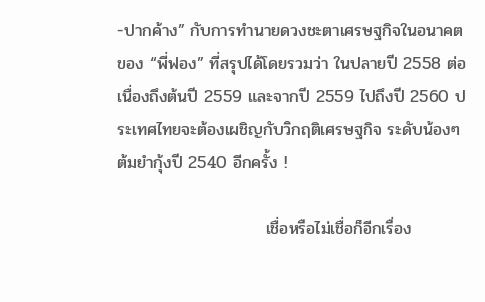-ปากค้าง” กับการทำนายดวงชะตาเศรษฐกิจในอนาคตของ “พี่ฟอง” ที่สรุปได้โดยรวมว่า ในปลายปี 2558 ต่อเนื่องถึงต้นปี 2559 และจากปี 2559 ไปถึงปี 2560 ประเทศไทยจะต้องเผชิญกับวิกฤติเศรษฐกิจ ระดับน้องๆ ต้มยำกุ้งปี 2540 อีกครั้ง !

                         เชื่อหรือไม่เชื่อก็อีกเรื่อง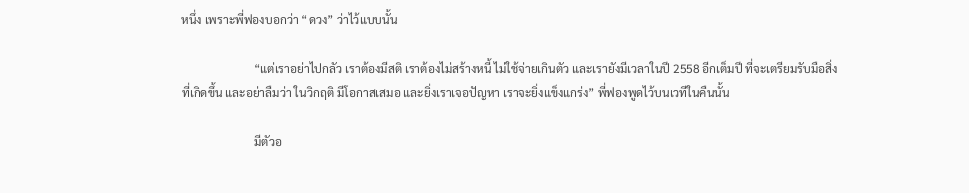หนึ่ง เพราะพี่ฟองบอกว่า “ดวง” ว่าไว้แบบนั้น

                         “แต่เราอย่าไปกลัว เราต้องมีสติ เราต้องไม่สร้างหนี้ ไม่ใช้จ่ายเกินตัว และเรายังมีเวลาในปี 2558 อีกเต็มปี ที่จะเตรียมรับมือสิ่งที่เกิดขึ้น และอย่าลืมว่า ในวิกฤติ มีโอกาสเสมอ และยิ่งเราเจอปัญหา เราจะยิ่งแข็งแกร่ง” พี่ฟองพูดไว้บนเวทีในคืนนั้น

                         มีตัวอ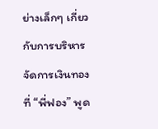ย่างเล็กๆ เกี่ยวกับการบริหารจัดการเงินทอง ที่ “พี่ฟอง” พูด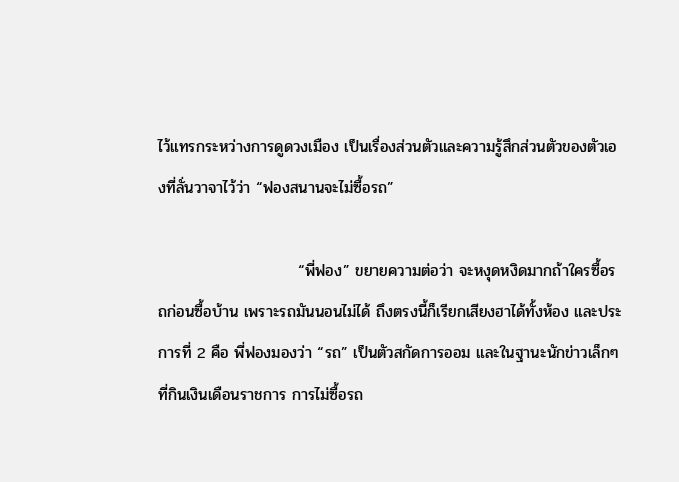ไว้แทรกระหว่างการดูดวงเมือง เป็นเรื่องส่วนตัวและความรู้สึกส่วนตัวของตัวเองที่ลั่นวาจาไว้ว่า “ฟองสนานจะไม่ซื้อรถ”

                         “พี่ฟอง” ขยายความต่อว่า จะหงุดหงิดมากถ้าใครซื้อรถก่อนซื้อบ้าน เพราะรถมันนอนไม่ได้ ถึงตรงนี้ก็เรียกเสียงฮาได้ทั้งห้อง และประการที่ 2 คือ พี่ฟองมองว่า “รถ” เป็นตัวสกัดการออม และในฐานะนักข่าวเล็กๆ ที่กินเงินเดือนราชการ การไม่ซื้อรถ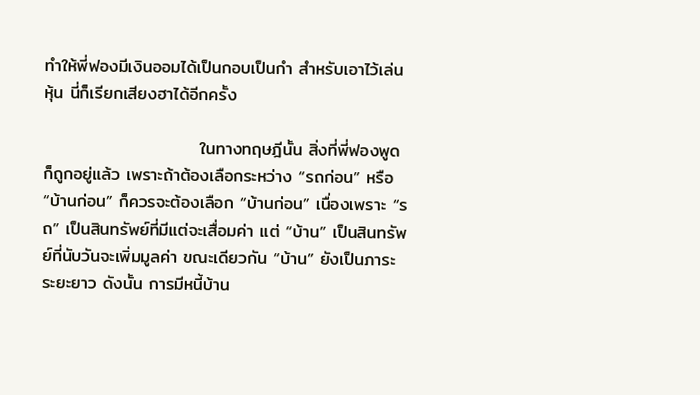ทำให้พี่ฟองมีเงินออมได้เป็นกอบเป็นกำ สำหรับเอาไว้เล่นหุ้น นี่ก็เรียกเสียงฮาได้อีกครั้ง

                         ในทางทฤษฎีนั้น สิ่งที่พี่ฟองพูดก็ถูกอยู่แล้ว เพราะถ้าต้องเลือกระหว่าง “รถก่อน” หรือ “บ้านก่อน” ก็ควรจะต้องเลือก “บ้านก่อน” เนื่องเพราะ “รถ” เป็นสินทรัพย์ที่มีแต่จะเสื่อมค่า แต่ “บ้าน” เป็นสินทรัพย์ที่นับวันจะเพิ่มมูลค่า ขณะเดียวกัน “บ้าน” ยังเป็นภาระระยะยาว ดังนั้น การมีหนี้บ้าน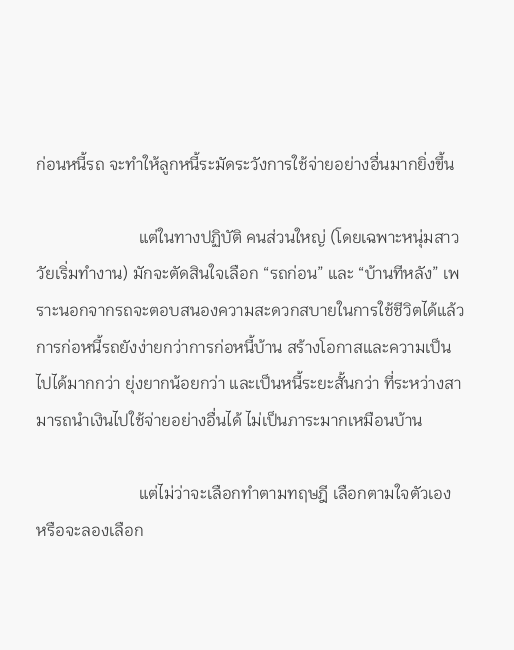ก่อนหนี้รถ จะทำให้ลูกหนี้ระมัดระวังการใช้จ่ายอย่างอื่นมากยิ่งขึ้น

                         แต่ในทางปฏิบัติ คนส่วนใหญ่ (โดยเฉพาะหนุ่มสาววัยเริ่มทำงาน) มักจะตัดสินใจเลือก “รถก่อน” และ “บ้านทีหลัง” เพราะนอกจากรถจะตอบสนองความสะดวกสบายในการใช้ชีวิตได้แล้ว การก่อหนี้รถยังง่ายกว่าการก่อหนี้บ้าน สร้างโอกาสและความเป็นไปได้มากกว่า ยุ่งยากน้อยกว่า และเป็นหนี้ระยะสั้นกว่า ที่ระหว่างสามารถนำเงินไปใช้จ่ายอย่างอื่นได้ ไม่เป็นภาระมากเหมือนบ้าน

                         แต่ไม่ว่าจะเลือกทำตามทฤษฎี เลือกตามใจตัวเอง หรือจะลองเลือก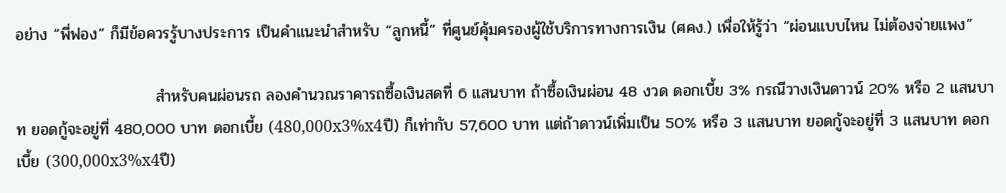อย่าง “พี่ฟอง” ก็มีข้อควรรู้บางประการ เป็นคำแนะนำสำหรับ “ลูกหนี้” ที่ศูนย์คุ้มครองผู้ใช้บริการทางการเงิน (ศคง.) เพื่อให้รู้ว่า “ผ่อนแบบไหน ไม่ต้องจ่ายแพง”

                         สำหรับคนผ่อนรถ ลองคำนวณราคารถซื้อเงินสดที่ 6 แสนบาท ถ้าซื้อเงินผ่อน 48 งวด ดอกเบี้ย 3% กรณีวางเงินดาวน์ 20% หรือ 2 แสนบาท ยอดกู้จะอยู่ที่ 480,000 บาท ดอกเบี้ย (480,000x3%x4ปี) ก็เท่ากับ 57,600 บาท แต่ถ้าดาวน์เพิ่มเป็น 50% หรือ 3 แสนบาท ยอดกู้จะอยู่ที่ 3 แสนบาท ดอกเบี้ย (300,000x3%x4ปี)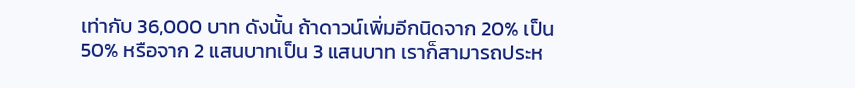เท่ากับ 36,000 บาท ดังนั้น ถ้าดาวน์เพิ่มอีกนิดจาก 20% เป็น 50% หรือจาก 2 แสนบาทเป็น 3 แสนบาท เราก็สามารถประห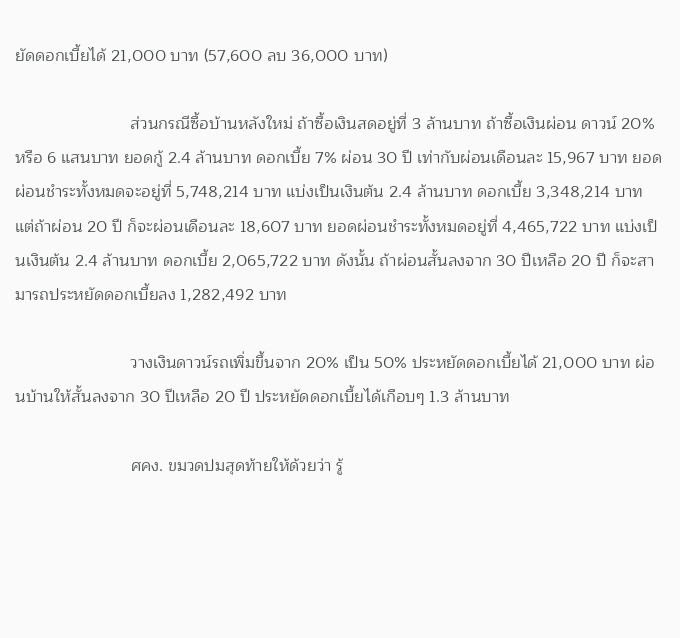ยัดดอกเบี้ยได้ 21,000 บาท (57,600 ลบ 36,000 บาท)

                         ส่วนกรณีซื้อบ้านหลังใหม่ ถ้าซื้อเงินสดอยู่ที่ 3 ล้านบาท ถ้าซื้อเงินผ่อน ดาวน์ 20% หรือ 6 แสนบาท ยอดกู้ 2.4 ล้านบาท ดอกเบี้ย 7% ผ่อน 30 ปี เท่ากับผ่อนเดือนละ 15,967 บาท ยอดผ่อนชำระทั้งหมดจะอยู่ที่ 5,748,214 บาท แบ่งเป็นเงินต้น 2.4 ล้านบาท ดอกเบี้ย 3,348,214 บาท แต่ถ้าผ่อน 20 ปี ก็จะผ่อนเดือนละ 18,607 บาท ยอดผ่อนชำระทั้งหมดอยู่ที่ 4,465,722 บาท แบ่งเป็นเงินต้น 2.4 ล้านบาท ดอกเบี้ย 2,065,722 บาท ดังนั้น ถ้าผ่อนสั้นลงจาก 30 ปีเหลือ 20 ปี ก็จะสามารถประหยัดดอกเบี้ยลง 1,282,492 บาท

                         วางเงินดาวน์รถเพิ่มขึ้นจาก 20% เป็น 50% ประหยัดดอกเบี้ยได้ 21,000 บาท ผ่อนบ้านให้สั้นลงจาก 30 ปีเหลือ 20 ปี ประหยัดดอกเบี้ยได้เกือบๆ 1.3 ล้านบาท

                         ศคง. ขมวดปมสุดท้ายให้ด้วยว่า รู้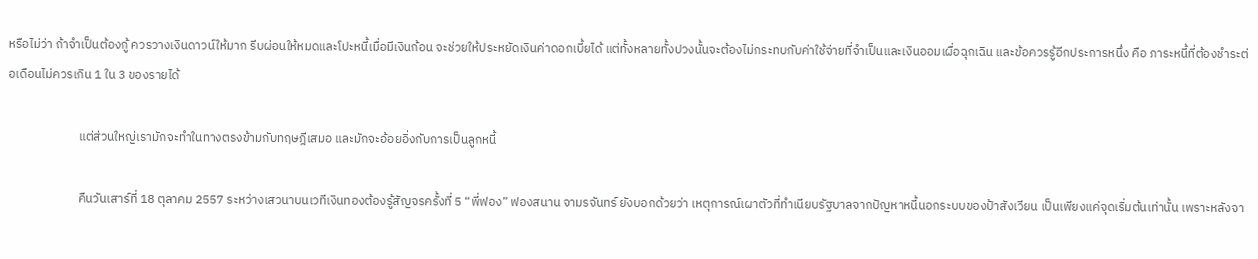หรือไม่ว่า ถ้าจำเป็นต้องกู้ ควรวางเงินดาวน์ให้มาก รีบผ่อนให้หมดและโปะหนี้เมื่อมีเงินก้อน จะช่วยให้ประหยัดเงินค่าดอกเบี้ยได้ แต่ทั้งหลายทั้งปวงนั้นจะต้องไม่กระทบกับค่าใช้จ่ายที่จำเป็นและเงินออมเผื่อฉุกเฉิน และข้อควรรู้อีกประการหนึ่ง คือ ภาระหนี้ที่ต้องชำระต่อเดือนไม่ควรเกิน 1 ใน 3 ของรายได้

                         แต่ส่วนใหญ่เรามักจะทำในทางตรงข้ามกับทฤษฎีเสมอ และมักจะอ้อยอิ่งกับการเป็นลูกหนี้

                         คืนวันเสาร์ที่ 18 ตุลาคม 2557 ระหว่างเสวนาบนเวทีเงินทองต้องรู้สัญจรครั้งที่ 5 “พี่ฟอง” ฟองสนาน จามรจันทร์ ยังบอกด้วยว่า เหตุการณ์เผาตัวที่ทำเนียบรัฐบาลจากปัญหาหนี้นอกระบบของป้าสังเวียน เป็นเพียงแค่จุดเริ่มต้นเท่านั้น เพราะหลังจา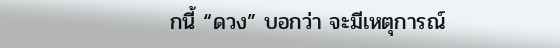กนี้ “ดวง” บอกว่า จะมีเหตุการณ์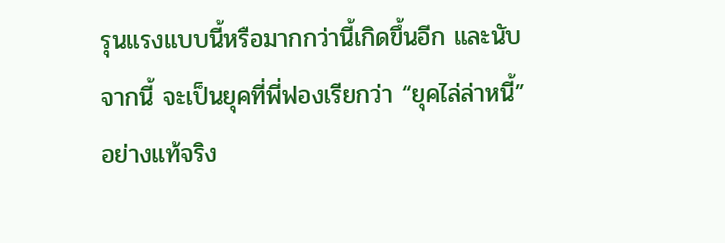รุนแรงแบบนี้หรือมากกว่านี้เกิดขึ้นอีก และนับจากนี้ จะเป็นยุคที่พี่ฟองเรียกว่า “ยุคไล่ล่าหนี้” อย่างแท้จริง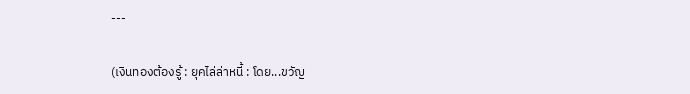---

(เงินทองต้องรู้ : ยุคไล่ล่าหนี้ : โดย...ขวัญ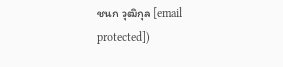ชนก วุฒิกุล [email protected])